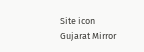Site icon Gujarat Mirror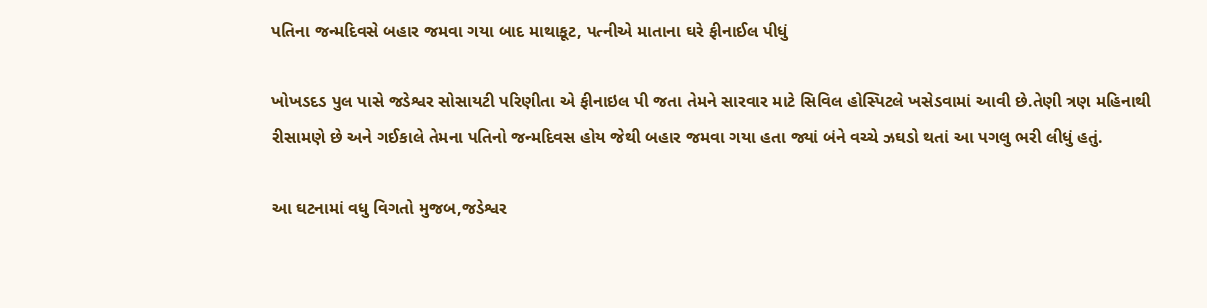પતિના જન્મદિવસે બહાર જમવા ગયા બાદ માથાકૂટ, પત્નીએ માતાના ઘરે ફીનાઈલ પીધું

ખોખડદડ પુલ પાસે જડેશ્વર સોસાયટી પરિણીતા એ ફીનાઇલ પી જતા તેમને સારવાર માટે સિવિલ હોસ્પિટલે ખસેડવામાં આવી છે.તેણી ત્રણ મહિનાથી રીસામણે છે અને ગઈકાલે તેમના પતિનો જન્મદિવસ હોય જેથી બહાર જમવા ગયા હતા જ્યાં બંને વચ્ચે ઝઘડો થતાં આ પગલુ ભરી લીધું હતું.

આ ઘટનામાં વધુ વિગતો મુજબ,જડેશ્વર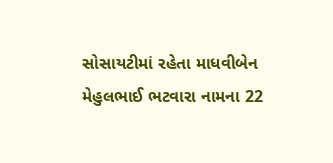સોસાયટીમાં રહેતા માધવીબેન મેહુલભાઈ ભટવારા નામના 22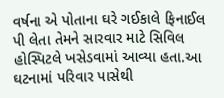વર્ષના એ પોતાના ઘરે ગઈકાલે ફિનાઈલ પી લેતા તેમને સારવાર માટે સિવિલ હોસ્પિટલે ખસેડવામાં આવ્યા હતા.આ ઘટનામાં પરિવાર પાસેથી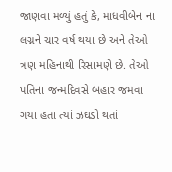જાણવા મળ્યું હતું કે, માધવીબેન ના લગ્નને ચાર વર્ષ થયા છે અને તેઓ ત્રણ મહિનાથી રિસામણે છે. તેઓ પતિના જન્મદિવસે બહાર જમવા ગયા હતા ત્યાં ઝઘડો થતાં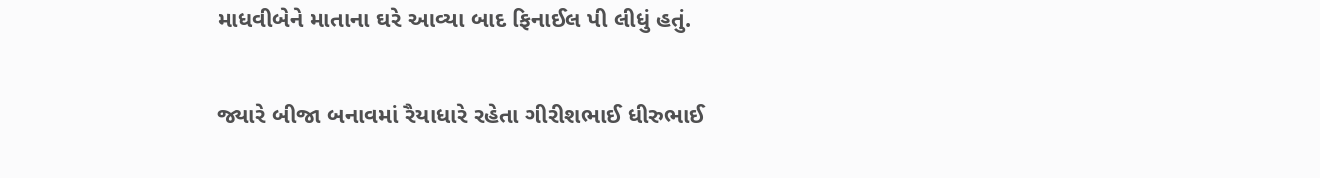માધવીબેને માતાના ઘરે આવ્યા બાદ ફિનાઈલ પી લીધું હતું.

જ્યારે બીજા બનાવમાં રૈયાધારે રહેતા ગીરીશભાઈ ધીરુભાઈ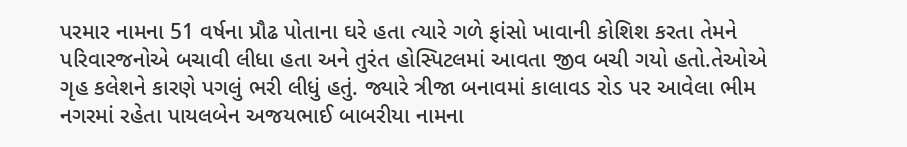પરમાર નામના 51 વર્ષના પ્રૌઢ પોતાના ઘરે હતા ત્યારે ગળે ફાંસો ખાવાની કોશિશ કરતા તેમને પરિવારજનોએ બચાવી લીધા હતા અને તુરંત હોસ્પિટલમાં આવતા જીવ બચી ગયો હતો.તેઓએ ગૃહ કલેશને કારણે પગલું ભરી લીધું હતું. જ્યારે ત્રીજા બનાવમાં કાલાવડ રોડ પર આવેલા ભીમ નગરમાં રહેતા પાયલબેન અજયભાઈ બાબરીયા નામના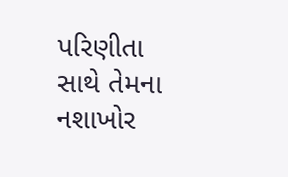પરિણીતા સાથે તેમના નશાખોર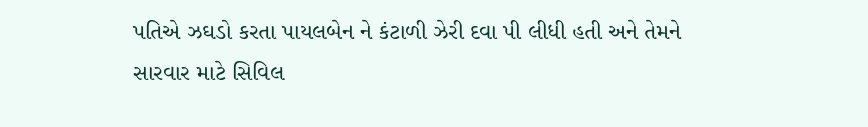પતિએ ઝઘડો કરતા પાયલબેન ને કંટાળી ઝેરી દવા પી લીધી હતી અને તેમને સારવાર માટે સિવિલ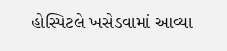હોસ્પિટલે ખસેડવામાં આવ્યા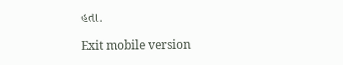હતા.

Exit mobile version